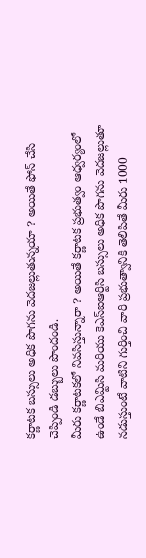కర్ణాటక బస్సులు అధిక పొగను వెదజల్లుతున్నయా ? అయితే ఫోన్ చేసి చెప్పిండి డబ్బులు పొందండి.
మీరు కర్ణాటకలో నివసిస్తున్నారా ? అయితే కర్ణాటక ప్రభుత్వం ఆధ్వర్యంలో ఉండే బిఎమ్టిసి మరియు కెఎస్ఐఆర్టిసి బస్సులు అధిక పొగను వెదజల్లుతూ నడుస్తుంటే వాటిని గుర్తించి వారి ప్రభుత్వానికి తెలిపితే మీరు 1000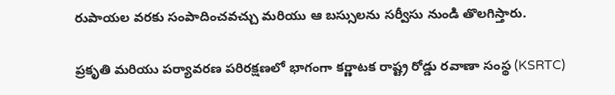రుపాయల వరకు సంపాదించవచ్చు మరియు ఆ బస్సులను సర్వీసు నుండి తొలగిస్తారు.

ప్రకృతి మరియు పర్యావరణ పరిరక్షణలో భాగంగా కర్ణాటక రాష్ట్ర రోడ్డు రవాణా సంస్థ (KSRTC)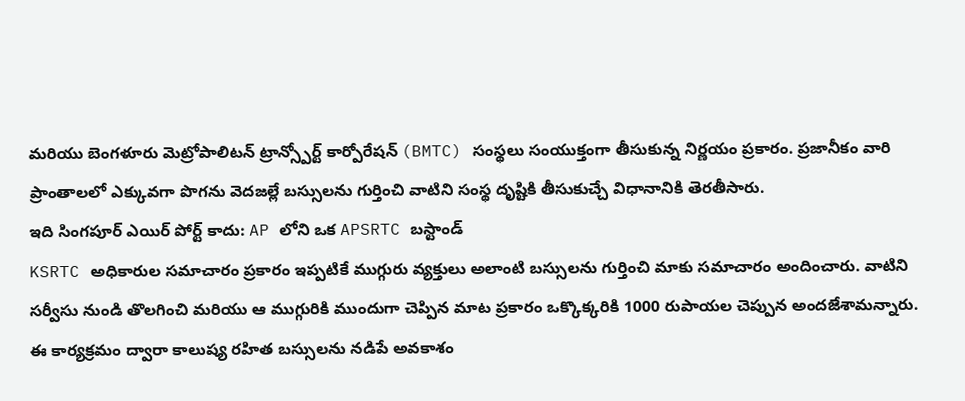మరియు బెంగళూరు మెట్రోపాలిటన్ ట్రాన్స్పోర్ట్ కార్పోరేషన్ (BMTC) సంస్థలు సంయుక్తంగా తీసుకున్న నిర్ణయం ప్రకారం. ప్రజానీకం వారి ప్రాంతాలలో ఎక్కువగా పొగను వెదజల్లే బస్సులను గుర్తించి వాటిని సంస్థ దృష్టికి తీసుకుచ్చే విధానానికి తెరతీసారు.
ఇది సింగపూర్ ఎయిర్ పోర్ట్ కాదు: AP లోని ఒక APSRTC బస్టాండ్
KSRTC అధికారుల సమాచారం ప్రకారం ఇప్పటికే ముగ్గురు వ్యక్తులు అలాంటి బస్సులను గుర్తించి మాకు సమాచారం అందించారు. వాటిని సర్వీసు నుండి తొలగించి మరియు ఆ ముగ్గురికి ముందుగా చెప్పిన మాట ప్రకారం ఒక్కొక్కరికి 1000 రుపాయల చెప్పున అందజేశామన్నారు. ఈ కార్యక్రమం ద్వారా కాలుష్య రహిత బస్సులను నడిపే అవకాశం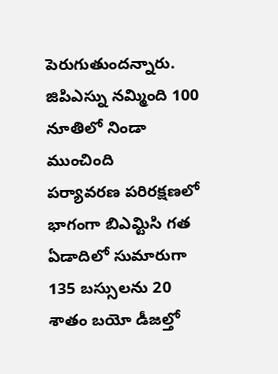పెరుగుతుందన్నారు.
జిపిఎస్ను నమ్మింది 100 నూతిలో నిండా ముంచింది
పర్యావరణ పరిరక్షణలో భాగంగా బిఎమ్టిసి గత ఏడాదిలో సుమారుగా 135 బస్సులను 20 శాతం బయో డీజల్తో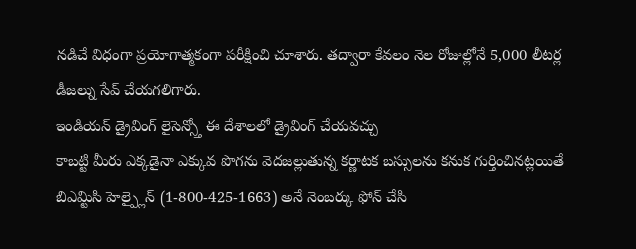నడిచే విధంగా ప్రయోగాత్మకంగా పరీక్షించి చూశారు. తద్వారా కేవలం నెల రోజుల్లోనే 5,000 లీటర్ల డీజల్ను సేవ్ చేయగలిగారు.
ఇండియన్ డ్రైవింగ్ లైసెన్స్తో ఈ దేశాలలో డ్రైవింగ్ చేయవచ్చు
కాబట్టి మీరు ఎక్కడైనా ఎక్కువ పొగను వెదజల్లుతున్న కర్ణాటక బస్సులను కనుక గుర్తించినట్లయితే బిఎమ్టిసి హెల్ప్లైన్ (1-800-425-1663) అనే నెంబర్కు ఫోన్ చేసి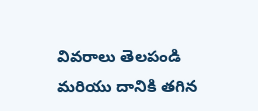వివరాలు తెలపండి మరియు దానికి తగిన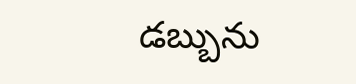డబ్బును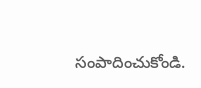సంపాదించుకోండి.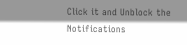Click it and Unblock the Notifications